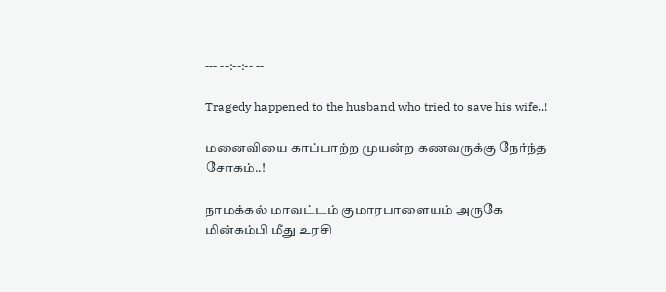--- --:--:-- --

Tragedy happened to the husband who tried to save his wife..!

மனைவியை காப்பாற்ற முயன்ற கணவருக்கு நேர்ந்த சோகம்..!

நாமக்கல் மாவட்டம் குமாரபாளையம் அருகே மின்கம்பி மீது உரசி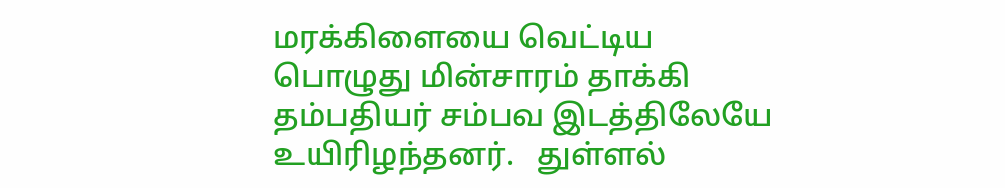மரக்கிளையை வெட்டிய பொழுது மின்சாரம் தாக்கி தம்பதியர் சம்பவ இடத்திலேயே உயிரிழந்தனர்.   துள்ளல்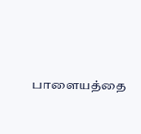பாளையத்தை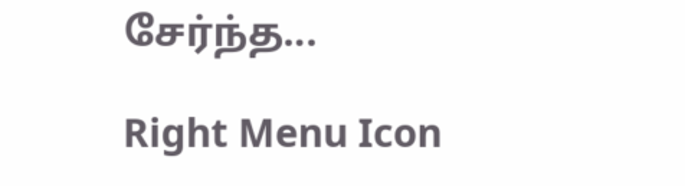சேர்ந்த...

Right Menu Icon